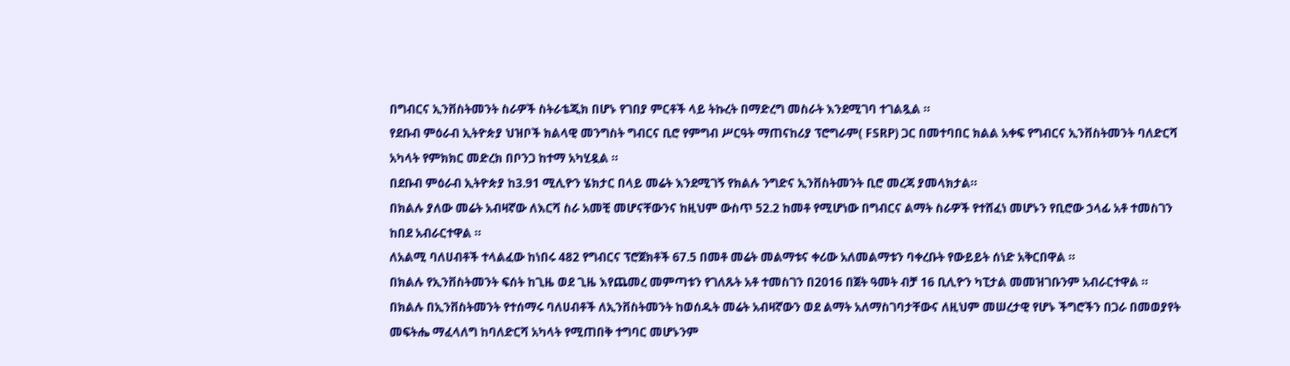በግብርና ኢንቨስትመንት ስራዎች ስትራቴጂክ በሆኑ የገበያ ምርቶች ላይ ትኩረት በማድረግ መስራት እንደሚገባ ተገልጿል ።
የደቡብ ምዕራብ ኢትዮጵያ ህዝቦች ክልላዊ መንግስት ግብርና ቢሮ የምግብ ሥርዓት ማጠናከሪያ ፕሮግራም( FSRP) ጋር በመተባበር ክልል አቀፍ የግብርና ኢንቨስትመንት ባለድርሻ አካላት የምክክር መድረክ በቦንጋ ከተማ አካሂዷል ።
በደቡብ ምዕራብ ኢትዮጵያ ከ3.91 ሚሊዮን ሄክታር በላይ መሬት እንደሚገኝ የክልሉ ንግድና ኢንቨስትመንት ቢሮ መረጃ ያመላክታል።
በክልሉ ያለው መሬት አብዛኛው ለእርሻ ስራ አመቺ መሆናቸውንና ከዚህም ውስጥ 52.2 ከመቶ የሚሆነው በግብርና ልማት ስራዎች የተሸፈነ መሆኑን የቢሮው ኃላፊ አቶ ተመስገን ከበደ አብራርተዋል ።
ለአልሚ ባለሀብቶች ተላልፈው ከነበሩ 482 የግብርና ፕሮጀክቶች 67.5 በመቶ መሬት መልማቱና ቀሪው አለመልማቱን ባቀረቡት የውይይት ሰነድ አቅርበዋል ።
በክልሉ የኢንቨስትመንት ፍሰት ከጊዜ ወደ ጊዜ እየጨመረ መምጣቱን የገለጹት አቶ ተመስገን በ2016 በጀት ዓመት ብቻ 16 ቢሊዮን ካፒታል መመዝገቡንም አብራርተዋል ።
በክልሉ በኢንቨስትመንት የተሰማሩ ባለሀብቶች ለኢንቨስትመንት ከወሰዱት መሬት አብዛኛውን ወደ ልማት አለማስገባታቸውና ለዚህም መሠረታዊ የሆኑ ችግሮችን በጋራ በመወያየት መፍትሔ ማፈላለግ ከባለድርሻ አካላት የሚጠበቅ ተግባር መሆኑንም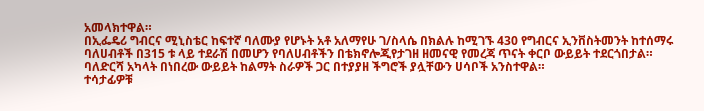አመላክተዋል።
በኢፌዴሪ ግብርና ሚኒስቴር ከፍተኛ ባለሙያ የሆኑት አቶ አለማየሁ ገ/ስላሴ በክልሉ ከሚገኙ 430 የግብርና ኢንቨስትመንት ከተሰማሩ ባለሀብቶች በ315 ቱ ላይ ተደራሽ በመሆን የባለሀብቶችን በቴክኖሎጂየታገዘ ዘመናዊ የመረጃ ጥናት ቀርቦ ውይይት ተደርጎበታል።
ባለድርሻ አካላት በነበረው ውይይት ከልማት ስራዎች ጋር በተያያዘ ችግሮች ያሏቸውን ሀሳቦች አንስተዋል።
ተሳታፊዎቹ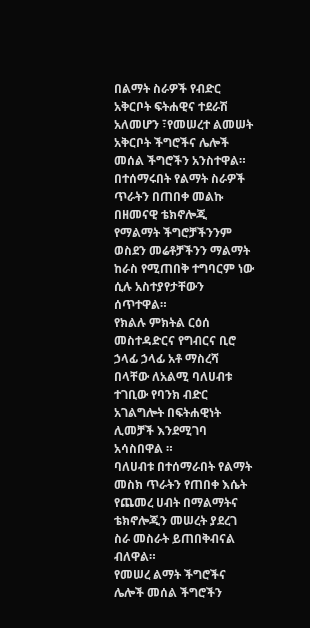በልማት ስራዎች የብድር አቅርቦት ፍትሐዊና ተደራሽ አለመሆን ፣የመሠረተ ልመሠት አቅርቦት ችግሮችና ሌሎች መሰል ችግሮችን አንስተዋል።
በተሰማሩበት የልማት ስራዎች ጥራትን በጠበቀ መልኩ በዘመናዊ ቴክኖሎጂ የማልማት ችግሮቻችንንም ወስደን መሬቶቻችንን ማልማት ከራስ የሚጠበቅ ተግባርም ነው ሲሉ አስተያየታቸውን ሰጥተዋል።
የክልሉ ምክትል ርዕሰ መስተዳድርና የግብርና ቢሮ ኃላፊ ኃላፊ አቶ ማስረሻ በላቸው ለአልሚ ባለሀብቱ ተገቢው የባንክ ብድር አገልግሎት በፍትሐዊነት ሊመቻች እንደሚገባ አሳስበዋል ።
ባለሀብቱ በተሰማራበት የልማት መስክ ጥራትን የጠበቀ እሴት የጨመረ ሀብት በማልማትና ቴክኖሎጂን መሠረት ያደረገ ስራ መስራት ይጠበቅብናል ብለዋል።
የመሠረ ልማት ችግሮችና ሌሎች መሰል ችግሮችን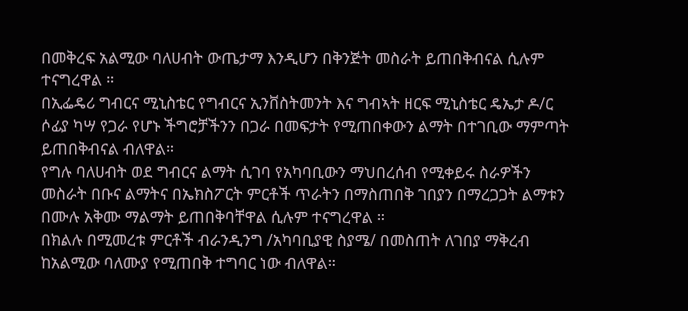በመቅረፍ አልሚው ባለሀብት ውጤታማ እንዲሆን በቅንጅት መስራት ይጠበቅብናል ሲሉም ተናግረዋል ።
በኢፌዴሪ ግብርና ሚኒስቴር የግብርና ኢንቨስትመንት እና ግብኣት ዘርፍ ሚኒስቴር ዴኤታ ዶ/ር ሶፊያ ካሣ የጋራ የሆኑ ችግሮቻችንን በጋራ በመፍታት የሚጠበቀውን ልማት በተገቢው ማምጣት ይጠበቅብናል ብለዋል።
የግሉ ባለሀብት ወደ ግብርና ልማት ሲገባ የአካባቢውን ማህበረሰብ የሚቀይሩ ስራዎችን መስራት በቡና ልማትና በኤክስፖርት ምርቶች ጥራትን በማስጠበቅ ገበያን በማረጋጋት ልማቱን በሙሉ አቅሙ ማልማት ይጠበቅባቸዋል ሲሉም ተናግረዋል ።
በክልሉ በሚመረቱ ምርቶች ብራንዲንግ /አካባቢያዊ ስያሜ/ በመስጠት ለገበያ ማቅረብ ከአልሚው ባለሙያ የሚጠበቅ ተግባር ነው ብለዋል።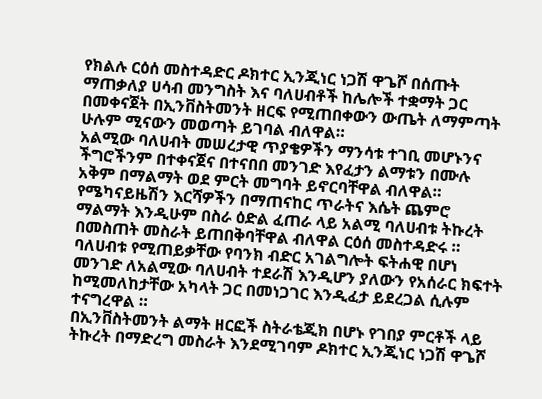የክልሉ ርዕሰ መስተዳድር ዶክተር ኢንጂነር ነጋሽ ዋጌሾ በሰጡት ማጠቃለያ ሀሳብ መንግስት እና ባለሀብቶች ከሌሎች ተቋማት ጋር በመቀናጀት በኢንቨስትመንት ዘርፍ የሚጠበቀውን ውጤት ለማምጣት ሁሉም ሚናውን መወጣት ይገባል ብለዋል።
አልሚው ባለሀብት መሠረታዊ ጥያቄዎችን ማንሳቱ ተገቢ መሆኑንና ችግሮችንም በተቀናጀና በተናበበ መንገድ እየፈታን ልማቱን በሙሉ አቅም በማልማት ወደ ምርት መግባት ይኖርባቸዋል ብለዋል።
የሜካናይዜሽን እርሻዎችን በማጠናከር ጥራትና እሴት ጨምሮ ማልማት እንዲሁም በስራ ዕድል ፈጠራ ላይ አልሚ ባለሀብቱ ትኩረት በመስጠት መስራት ይጠበቅባቸዋል ብለዋል ርዕሰ መስተዳድሩ ።
ባለሀብቱ የሚጠይቃቸው የባንክ ብድር አገልግሎት ፍትሐዊ በሆነ መንገድ ለአልሚው ባለሀብት ተደራሽ እንዲሆን ያለውን የአሰራር ክፍተት ከሚመለከታቸው አካላት ጋር በመነጋገር እንዲፈታ ይደረጋል ሲሉም ተናግረዋል ።
በኢንቨስትመንት ልማት ዘርፎች ስትራቴጂክ በሆኑ የገበያ ምርቶች ላይ ትኩረት በማድረግ መስራት እንደሚገባም ዶክተር ኢንጂነር ነጋሽ ዋጌሾ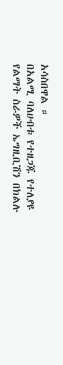አሳስበዋል ።
በአልሚ ባለሀብቱ የተዘጋጁ የተለያዩ የልማት ስራዎች ኤግዚቢሽን በክልሉ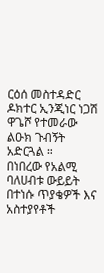ርዕሰ መስተዳድር ዶክተር ኢንጂነር ነጋሽ ዋጌሾ የተመራው ልዑክ ጉብኝት አድርጓል ።
በነበረው የአልሚ ባለሀብቱ ውይይት በተነሱ ጥያቄዎች እና አስተያየቶች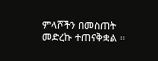ምላሾችን በመስጠት መድረኩ ተጠናቅቋል ።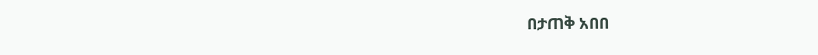በታጠቅ አበበ